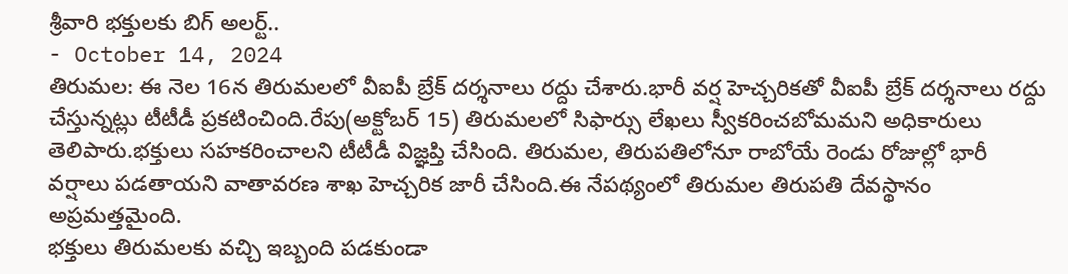శ్రీవారి భక్తులకు బిగ్ అలర్ట్..
- October 14, 2024
తిరుమల: ఈ నెల 16న తిరుమలలో వీఐపీ బ్రేక్ దర్శనాలు రద్దు చేశారు.భారీ వర్ష హెచ్చరికతో వీఐపీ బ్రేక్ దర్శనాలు రద్దు చేస్తున్నట్లు టీటీడీ ప్రకటించింది.రేపు(అక్టోబర్ 15) తిరుమలలో సిఫార్సు లేఖలు స్వీకరించబోమమని అధికారులు తెలిపారు.భక్తులు సహకరించాలని టీటీడీ విజ్ఞప్తి చేసింది. తిరుమల, తిరుపతిలోనూ రాబోయే రెండు రోజుల్లో భారీ వర్షాలు పడతాయని వాతావరణ శాఖ హెచ్చరిక జారీ చేసింది.ఈ నేపథ్యంలో తిరుమల తిరుపతి దేవస్థానం అప్రమత్తమైంది.
భక్తులు తిరుమలకు వచ్చి ఇబ్బంది పడకుండా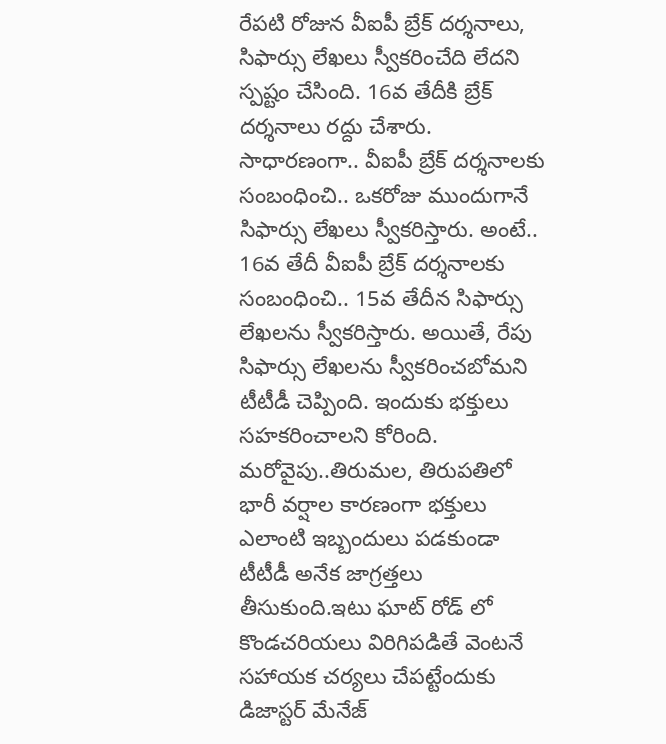రేపటి రోజున వీఐపీ బ్రేక్ దర్శనాలు, సిఫార్సు లేఖలు స్వీకరించేది లేదని స్పష్టం చేసింది. 16వ తేదీకి బ్రేక్ దర్శనాలు రద్దు చేశారు. సాధారణంగా.. వీఐపీ బ్రేక్ దర్శనాలకు సంబంధించి.. ఒకరోజు ముందుగానే సిఫార్సు లేఖలు స్వీకరిస్తారు. అంటే.. 16వ తేదీ వీఐపీ బ్రేక్ దర్శనాలకు సంబంధించి.. 15వ తేదీన సిఫార్సు లేఖలను స్వీకరిస్తారు. అయితే, రేపు సిఫార్సు లేఖలను స్వీకరించబోమని టీటీడీ చెప్పింది. ఇందుకు భక్తులు సహకరించాలని కోరింది.
మరోవైపు..తిరుమల, తిరుపతిలో భారీ వర్షాల కారణంగా భక్తులు ఎలాంటి ఇబ్బందులు పడకుండా టీటీడీ అనేక జాగ్రత్తలు తీసుకుంది.ఇటు ఘాట్ రోడ్ లో కొండచరియలు విరిగిపడితే వెంటనే సహాయక చర్యలు చేపట్టేందుకు డిజాస్టర్ మేనేజ్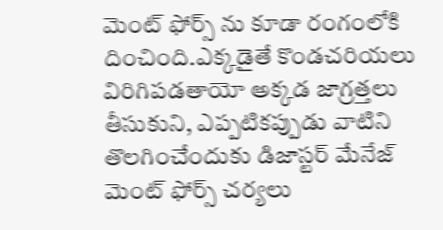మెంట్ ఫోర్స్ ను కూడా రంగంలోకి దించింది.ఎక్కడైతే కొండచరియలు విరిగిపడతాయో అక్కడ జాగ్రత్తలు తీసుకుని, ఎప్పటికప్పుడు వాటిని తొలగించేందుకు డిజాస్టర్ మేనేజ్ మెంట్ ఫోర్స్ చర్యలు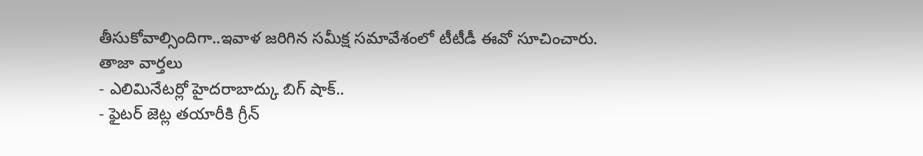తీసుకోవాల్సిందిగా..ఇవాళ జరిగిన సమీక్ష సమావేశంలో టీటీడీ ఈవో సూచించారు.
తాజా వార్తలు
- ఎలిమినేటర్లో హైదరాబాద్కు బిగ్ షాక్..
- ఫైటర్ జెట్ల తయారీకి గ్రీన్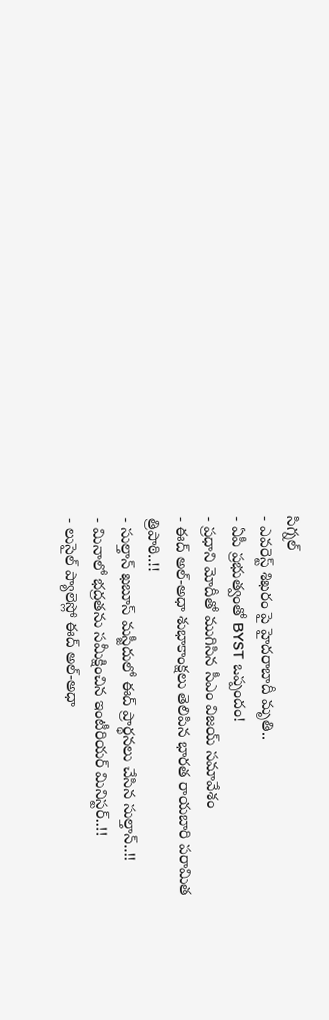సిగ్నల్
- ఎవరెస్ట్ శిఖరం పై హైదరాబాదీ మృతి..
- ఏపీ ప్రభుత్వంతో BYST ఒప్పందం!
- ప్రధాని మోదీతో ముగిసిన సీఎం విజయ్ సమావేశం
- ఈద్ అల్-అధా శుభాకాంక్షలు తెలిపిన భారత రాయబారి పరామిత త్రిపాఠి..!!
- సుల్తాన్ ఖబూస్ మస్జీదులో ఈద్ ప్రార్థనలు చేసిన సుల్తాన్..!!
- మినాలో భద్రతను సమీక్షించిన ఇంటీరియర్ మినిస్టర్..!!
- లుసైల్ ప్యాలెస్లో ఈద్ అల్-అధా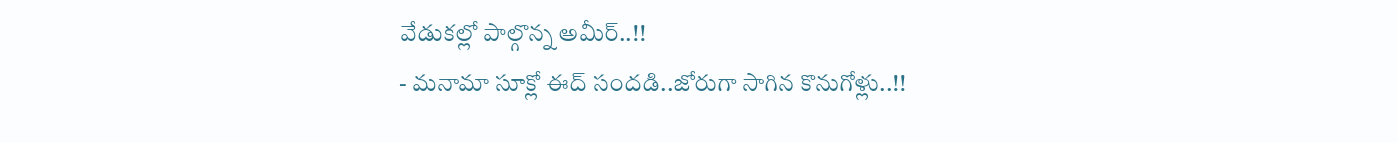వేడుకల్లో పాల్గొన్న అమీర్..!!
- మనామా సూక్లో ఈద్ సందడి..జోరుగా సాగిన కొనుగోళ్లు..!!